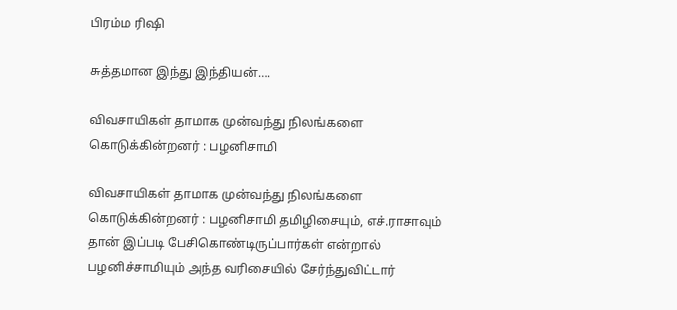பிரம்ம ரிஷி

சுத்தமான இந்து இந்தியன்….

விவசாயிகள் தாமாக முன்வந்து நிலங்களை கொடுக்கின்றனர் : பழனிசாமி

விவசாயிகள் தாமாக முன்வந்து நிலங்களை கொடுக்கின்றனர் : பழனிசாமி தமிழிசையும், எச்.ராசாவும் தான் இப்படி பேசிகொண்டிருப்பார்கள் என்றால் பழனிச்சாமியும் அந்த வரிசையில் சேர்ந்துவிட்டார்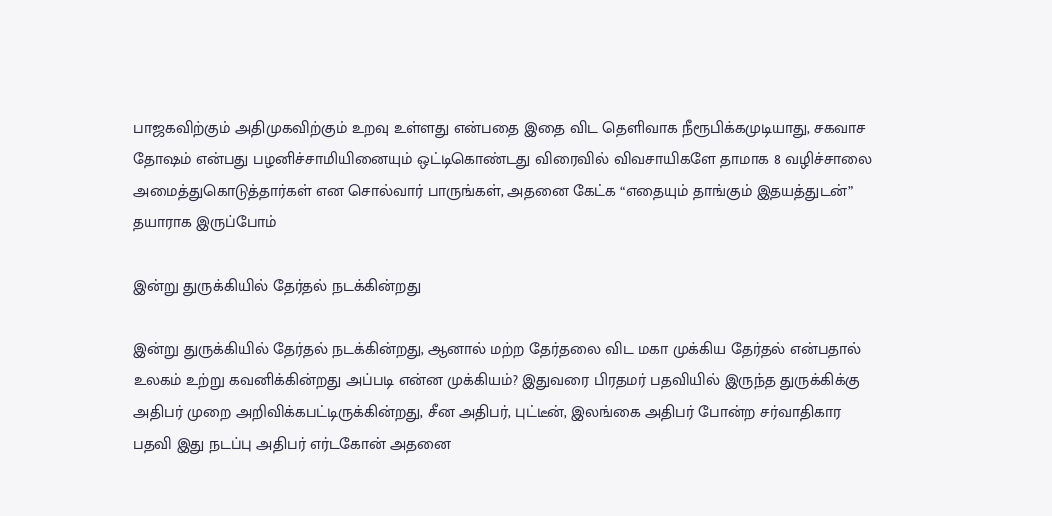பாஜகவிற்கும் அதிமுகவிற்கும் உறவு உள்ளது என்பதை இதை விட தெளிவாக நீரூபிக்கமுடியாது, சகவாச தோஷம் என்பது பழனிச்சாமியினையும் ஒட்டிகொண்டது விரைவில் விவசாயிகளே தாமாக 8 வழிச்சாலை அமைத்துகொடுத்தார்கள் என சொல்வார் பாருங்கள், அதனை கேட்க “எதையும் தாங்கும் இதயத்துடன்” தயாராக இருப்போம்

இன்று துருக்கியில் தேர்தல் நடக்கின்றது

இன்று துருக்கியில் தேர்தல் நடக்கின்றது, ஆனால் மற்ற தேர்தலை விட மகா முக்கிய தேர்தல் என்பதால் உலகம் உற்று கவனிக்கின்றது அப்படி என்ன முக்கியம்? இதுவரை பிரதமர் பதவியில் இருந்த துருக்கிக்கு அதிபர் முறை அறிவிக்கபட்டிருக்கின்றது, சீன அதிபர், புட்டீன், இலங்கை அதிபர் போன்ற சர்வாதிகார பதவி இது நடப்பு அதிபர் எர்டகோன் அதனை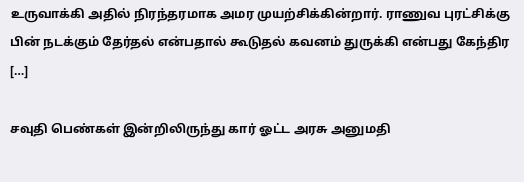உருவாக்கி அதில் நிரந்தரமாக அமர முயற்சிக்கின்றார். ராணுவ புரட்சிக்கு பின் நடக்கும் தேர்தல் என்பதால் கூடுதல் கவனம் துருக்கி என்பது கேந்திர […]

சவுதி பெண்கள் இன்றிலிருந்து கார் ஓட்ட அரசு அனுமதி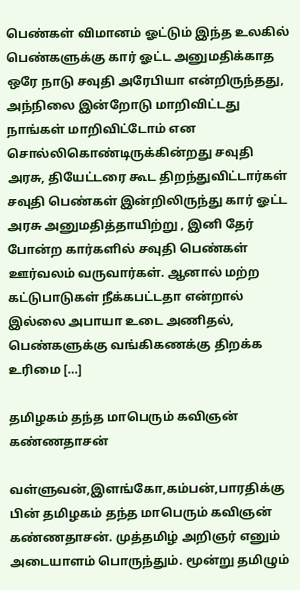பெண்கள் விமானம் ஓட்டும் இந்த உலகில் பெண்களுக்கு கார் ஓட்ட அனுமதிக்காத‌ ஒரே நாடு சவுதி அரேபியா என்றிருந்தது, அந்நிலை இன்றோடு மாறிவிட்டது நாங்கள் மாறிவிட்டோம் என சொல்லிகொண்டிருக்கின்றது சவுதி அரசு, தியேட்டரை கூட திறந்துவிட்டார்கள் சவுதி பெண்கள் இன்றிலிருந்து கார் ஓட்ட அரசு அனுமதித்தாயிற்று , இனி தேர் போன்ற கார்களில் சவுதி பெண்கள் ஊர்வலம் வருவார்கள். ஆனால் மற்ற கட்டுபாடுகள் நீக்கபட்டதா என்றால் இல்லை அபாயா உடை அணிதல், பெண்களுக்கு வங்கிகணக்கு திறக்க உரிமை […]

தமிழகம் தந்த மாபெரும் கவிஞன் கண்ணதாசன்

வள்ளுவன்,இளங்கோ,கம்பன்,பாரதிக்கு பின் தமிழகம் தந்த மாபெரும் கவிஞன் கண்ணதாசன். முத்தமிழ் அறிஞர் எனும் அடையாளம் பொருந்தும். மூன்று தமிழும்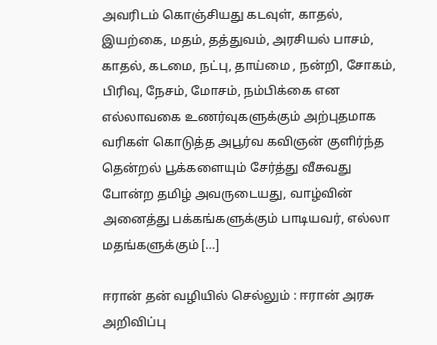அவரிட‌ம் கொஞ்சியது கடவுள், காதல், இயற்கை, மதம், தத்துவம், அரசியல் பாசம், காதல், கடமை, நட்பு, தாய்மை , நன்றி, சோகம், பிரிவு, நேசம், மோசம், நம்பிக்கை என எல்லாவகை உணர்வுகளுக்கும் அற்புதமாக வரிகள் கொடுத்த அபூர்வ கவிஞன் குளிர்ந்த தென்றல் பூக்களையும் சேர்த்து வீசுவது போன்ற‌ தமிழ் அவருடையது, வாழ்வின் அனைத்து பக்கங்களுக்கும் பாடியவர், எல்லா மதங்களுக்கும் […]

ஈரான் தன் வழியில் செல்லும் : ஈரான் அரசு அறிவிப்பு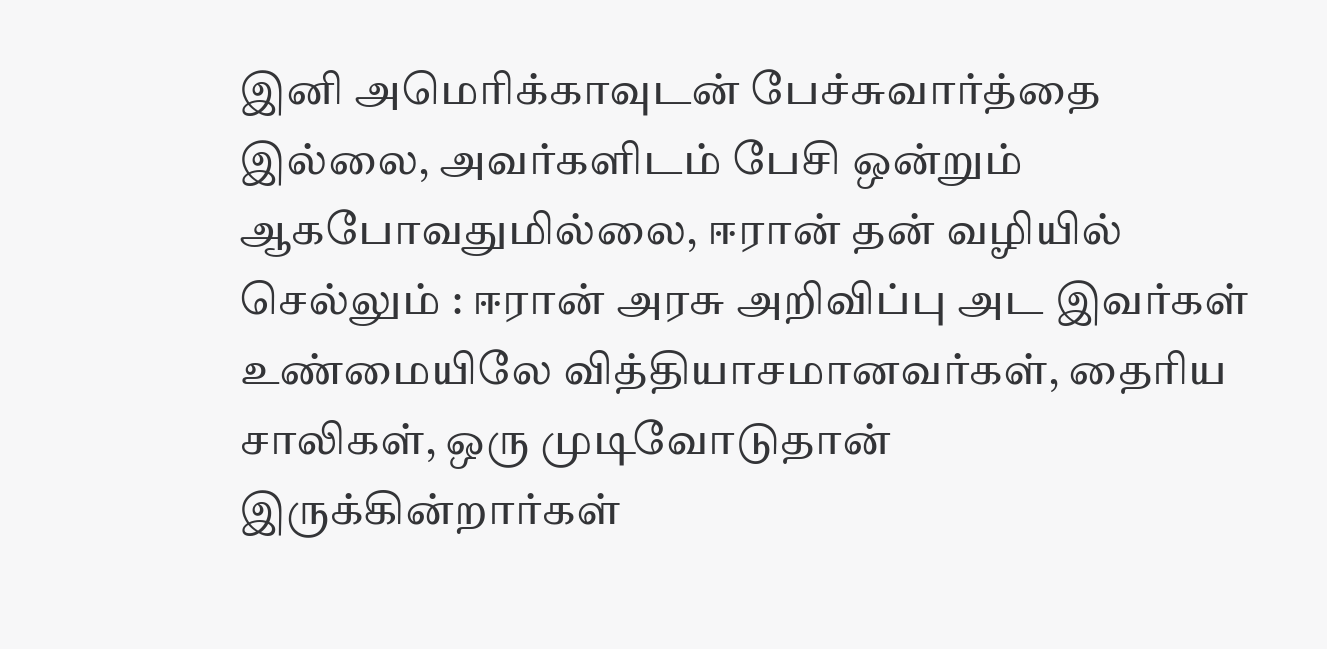இனி அமெரிக்காவுடன் பேச்சுவார்த்தை இல்லை, அவர்களிடம் பேசி ஒன்றும் ஆகபோவதுமில்லை, ஈரான் தன் வழியில் செல்லும் : ஈரான் அரசு அறிவிப்பு அட இவர்கள் உண்மையிலே வித்தியாசமானவர்கள், தைரிய சாலிகள், ஒரு முடிவோடுதான் இருக்கின்றார்கள்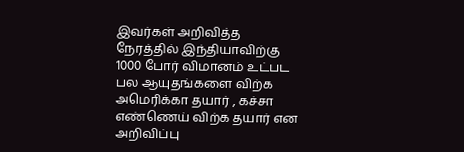இவர்கள் அறிவித்த நேரத்தில் இந்தியாவிற்கு 1000 போர் விமானம் உட்பட பல ஆயுதங்களை விற்க அமெரிக்கா தயார் , கச்சா எண்ணெய் விற்க தயார் என அறிவிப்பு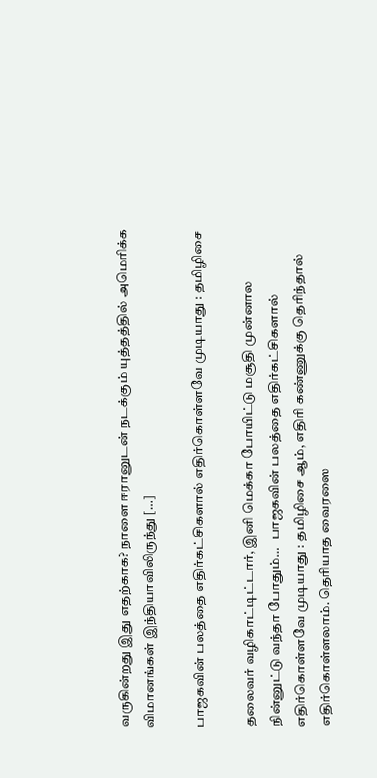வருகின்றது இது எதற்காக? நாளை ஈரானுடன் நடக்கும் யுத்தத்தில் அமெரிக்க விமானங்கள் இந்தியாவிலிருந்து […]

பாஜகவின் பலத்தை எதிர்கட்சிகளால் எதிர்கொள்ளவே முடியாது : தமிழிசை

தலைவர் வழிகாட்டிட்டார், இனி மெக்கா போயிட்டு மசூதி முன்னால நின்னுட்டு வந்தா போதும்…   பாஜகவின் பலத்தை எதிர்கட்சிகளால் எதிர்கொள்ளவே முடியாது : தமிழிசை ஆம், எதிரி கண்ணுக்கு தெரிந்தால் எதிர்கொள்ளலாம். தெரியாத வைரஸை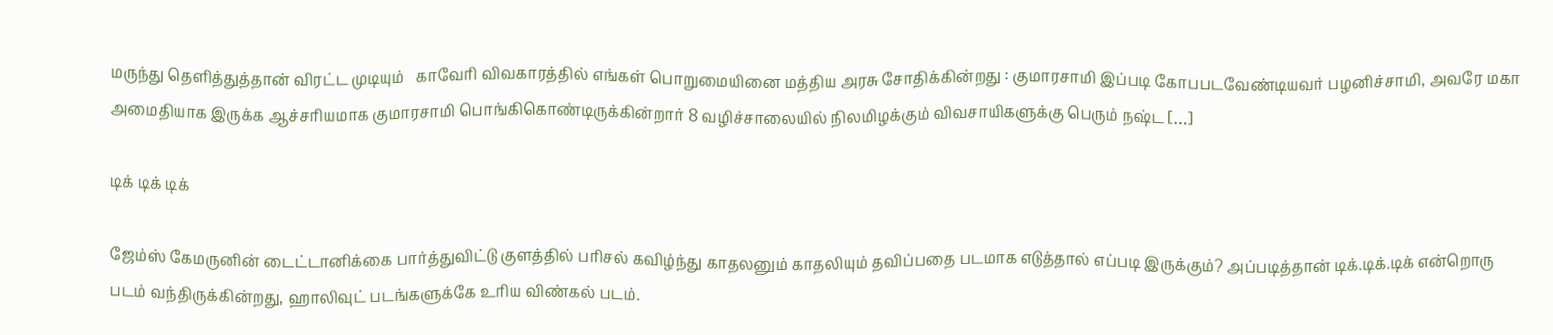மருந்து தெளித்துத்தான் விரட்ட முடியும்   காவேரி விவகாரத்தில் எங்கள் பொறுமையினை மத்திய அரசு சோதிக்கின்றது : குமாரசாமி இப்படி கோபபடவேண்டியவர் பழனிச்சாமி, அவரே மகா அமைதியாக இருக்க ஆச்சரியமாக குமாரசாமி பொங்கிகொண்டிருக்கின்றார் 8 வழிச்சாலையில் நிலமிழக்கும் விவசாயிகளுக்கு பெரும் நஷ்ட […]

டிக் டிக் டிக்

ஜேம்ஸ் கேமருனின் டைட்டானிக்கை பார்த்துவிட்டு குளத்தில் பரிசல் கவிழ்ந்து காதலனும் காதலியும் தவிப்பதை படமாக எடுத்தால் எப்படி இருக்கும்? அப்படித்தான் டிக்.டிக்.டிக் என்றொரு படம் வந்திருக்கின்றது, ஹாலிவுட் படங்களுக்கே உரிய விண்கல் படம்.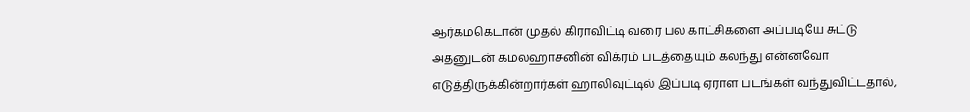ஆர்கமகெடான் முதல் கிராவிட்டி வரை பல காட்சிகளை அப்படியே சுட்டு அதனுடன் கமலஹாசனின் விக்ரம் படத்தையும் கலந்து என்னவோ எடுத்திருக்கின்றார்கள் ஹாலிவுட்டில் இப்படி ஏராள படங்கள் வந்துவிட்டதால்,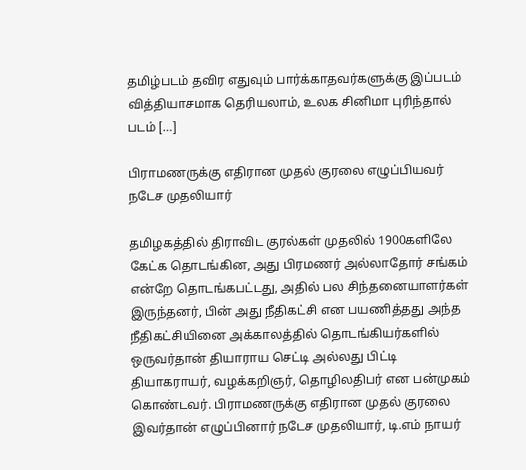தமிழ்படம் தவிர எதுவும் பார்க்காதவர்களுக்கு இப்படம் வித்தியாசமாக தெரியலாம், உலக சினிமா புரிந்தால் படம் […]

பிராமணருக்கு எதிரான முதல் குரலை எழுப்பியவர் நடேச முதலியார்

தமிழகத்தில் திராவிட குரல்கள் முதலில் 1900களிலே கேட்க தொடங்கின, அது பிரமணர் அல்லாதோர் சங்கம் என்றே தொடங்கபட்டது, அதில் பல சிந்தனையாளர்கள் இருந்தனர், பின் அது நீதிகட்சி என பயணித்தது அந்த நீதிகட்சியினை அக்காலத்தில் தொடங்கியர்களில் ஒருவர்தான் தியாராய செட்டி அல்லது பிட்டி தியாகராயர், வழக்கறிஞர், தொழிலதிபர் என பன்முகம் கொண்டவர். பிராமணருக்கு எதிரான முதல் குரலை இவர்தான் எழுப்பினார் நடேச முதலியார், டி.எம் நாயர்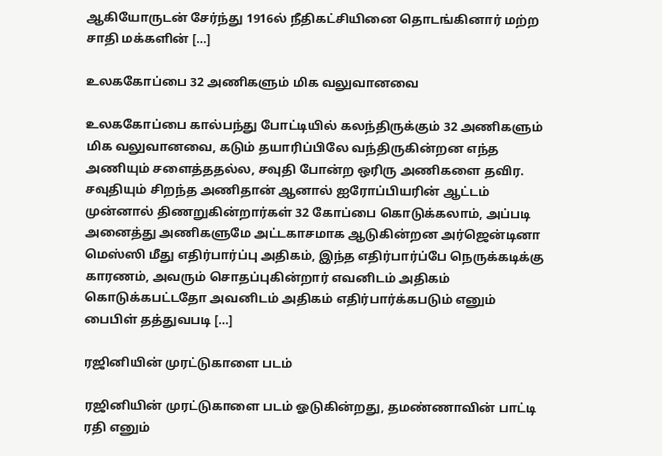ஆகியோருடன் சேர்ந்து 1916ல் நீதிகட்சியினை தொடங்கினார் மற்ற சாதி மக்களின் […]

உலககோப்பை 32 அணிகளும் மிக வலுவானவை

உலககோப்பை கால்பந்து போட்டியில் கலந்திருக்கும் 32 அணிகளும் மிக வலுவானவை, கடும் தயாரிப்பிலே வந்திருகின்றன‌ எந்த அணியும் சளைத்ததல்ல, சவுதி போன்ற ஒரிரு அணிகளை தவிர. சவுதியும் சிறந்த அணிதான் ஆனால் ஐரோப்பியரின் ஆட்டம் முன்னால் திணறுகின்றார்கள் 32 கோப்பை கொடுக்கலாம், அப்படி அனைத்து அணிகளுமே அட்டகாசமாக ஆடுகின்றன‌ அர்ஜென்டினா மெஸ்ஸி மீது எதிர்பார்ப்பு அதிகம், இந்த எதிர்பார்ப்பே நெருக்கடிக்கு காரணம், அவரும் சொதப்புகின்றார் எவனிடம் அதிகம் கொடுக்கபட்டதோ அவனிடம் அதிகம் எதிர்பார்க்கபடும் எனும் பைபிள் தத்துவபடி […]

ரஜினியின் முரட்டுகாளை படம்

ரஜினியின் முரட்டுகாளை படம் ஓடுகின்றது, தமண்ணாவின் பாட்டி ரதி எனும்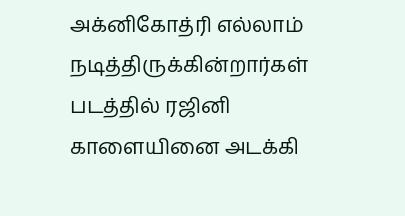அக்னிகோத்ரி எல்லாம் நடித்திருக்கின்றார்கள் படத்தில் ரஜினி காளையினை அடக்கி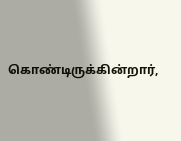கொண்டிருக்கின்றார்,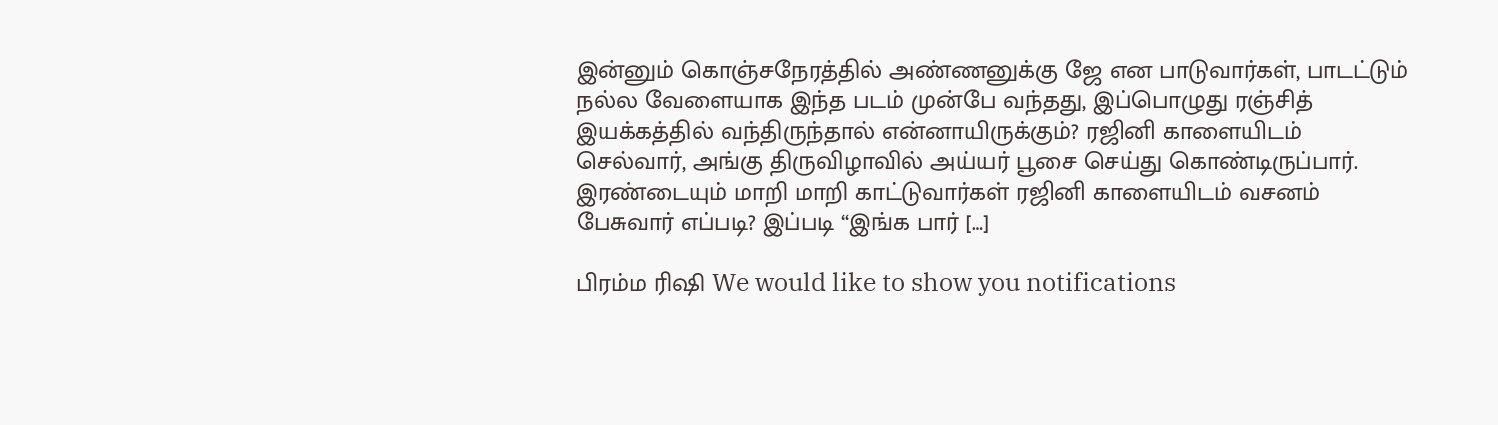இன்னும் கொஞ்சநேரத்தில் அண்ணனுக்கு ஜே என பாடுவார்கள், பாடட்டும் நல்ல வேளையாக இந்த படம் முன்பே வந்தது, இப்பொழுது ரஞ்சித் இயக்கத்தில் வந்திருந்தால் என்னாயிருக்கும்? ரஜினி காளையிடம் செல்வார், அங்கு திருவிழாவில் அய்யர் பூசை செய்து கொண்டிருப்பார். இரண்டையும் மாறி மாறி காட்டுவார்கள் ரஜினி காளையிடம் வசனம் பேசுவார் எப்படி? இப்படி “இங்க பார் […]

பிரம்ம ரிஷி We would like to show you notifications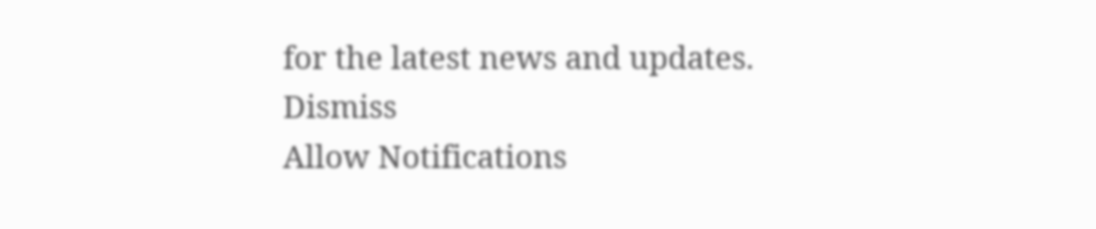for the latest news and updates.
Dismiss
Allow Notifications